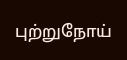புற்றுநோய்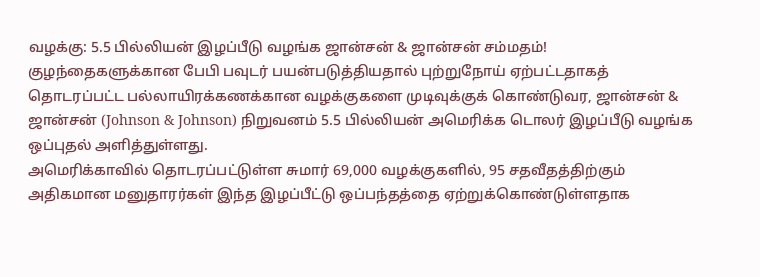வழக்கு: 5.5 பில்லியன் இழப்பீடு வழங்க ஜான்சன் & ஜான்சன் சம்மதம்!
குழந்தைகளுக்கான பேபி பவுடர் பயன்படுத்தியதால் புற்றுநோய் ஏற்பட்டதாகத் தொடரப்பட்ட பல்லாயிரக்கணக்கான வழக்குகளை முடிவுக்குக் கொண்டுவர, ஜான்சன் & ஜான்சன் (Johnson & Johnson) நிறுவனம் 5.5 பில்லியன் அமெரிக்க டொலர் இழப்பீடு வழங்க ஒப்புதல் அளித்துள்ளது.
அமெரிக்காவில் தொடரப்பட்டுள்ள சுமார் 69,000 வழக்குகளில், 95 சதவீதத்திற்கும் அதிகமான மனுதாரர்கள் இந்த இழப்பீட்டு ஒப்பந்தத்தை ஏற்றுக்கொண்டுள்ளதாக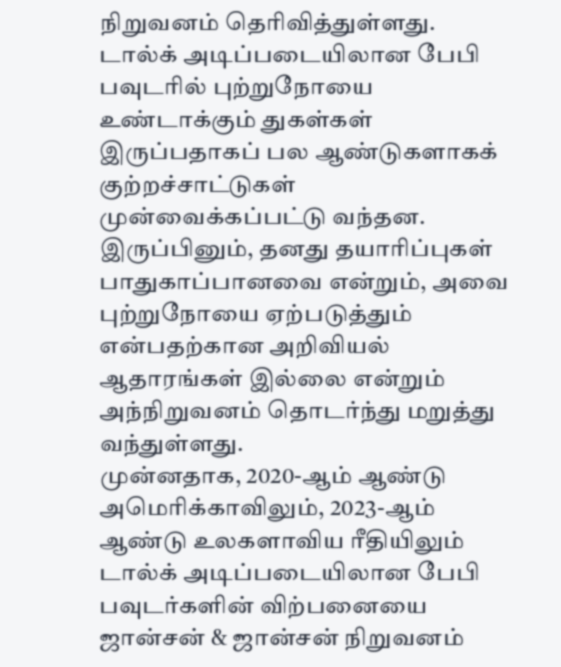நிறுவனம் தெரிவித்துள்ளது.
டால்க் அடிப்படையிலான பேபி பவுடரில் புற்றுநோயை உண்டாக்கும் துகள்கள் இருப்பதாகப் பல ஆண்டுகளாகக் குற்றச்சாட்டுகள் முன்வைக்கப்பட்டு வந்தன.
இருப்பினும், தனது தயாரிப்புகள் பாதுகாப்பானவை என்றும், அவை புற்றுநோயை ஏற்படுத்தும் என்பதற்கான அறிவியல் ஆதாரங்கள் இல்லை என்றும் அந்நிறுவனம் தொடர்ந்து மறுத்து வந்துள்ளது.
முன்னதாக, 2020-ஆம் ஆண்டு அமெரிக்காவிலும், 2023-ஆம் ஆண்டு உலகளாவிய ரீதியிலும் டால்க் அடிப்படையிலான பேபி பவுடர்களின் விற்பனையை ஜான்சன் & ஜான்சன் நிறுவனம்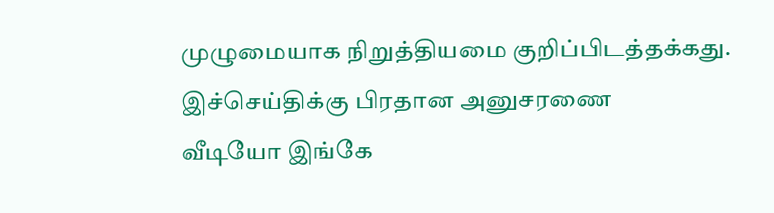முழுமையாக நிறுத்தியமை குறிப்பிடத்தக்கது.
இச்செய்திக்கு பிரதான அனுசரணை
வீடியோ இங்கே